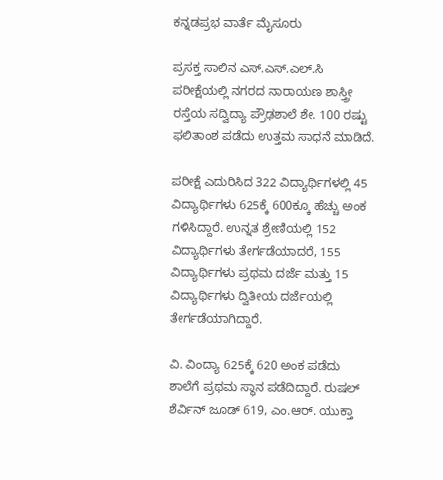ಕನ್ನಡಪ್ರಭ ವಾರ್ತೆ ಮೈಸೂರು

ಪ್ರಸಕ್ತ ಸಾಲಿನ ಎಸ್.ಎಸ್.ಎಲ್.ಸಿ ಪರೀಕ್ಷೆಯಲ್ಲಿ ನಗರದ ನಾರಾಯಣ ಶಾಸ್ತ್ರೀ ರಸ್ತೆಯ ಸದ್ವಿದ್ಯಾ ಪ್ರೌಢಶಾಲೆ ಶೇ. 100 ರಷ್ಟು ಫಲಿತಾಂಶ ಪಡೆದು ಉತ್ತಮ ಸಾಧನೆ ಮಾಡಿದೆ.

ಪರೀಕ್ಷೆ ಎದುರಿಸಿದ 322 ವಿದ್ಯಾರ್ಥಿಗಳಲ್ಲಿ 45 ವಿದ್ಯಾರ್ಥಿಗಳು 625ಕ್ಕೆ 600ಕ್ಕೂ ಹೆಚ್ಚು ಅಂಕ ಗಳಿಸಿದ್ದಾರೆ. ಉನ್ನತ ಶ್ರೇಣಿಯಲ್ಲಿ 152 ವಿದ್ಯಾರ್ಥಿಗಳು ತೇರ್ಗಡೆಯಾದರೆ, 155 ವಿದ್ಯಾರ್ಥಿಗಳು ಪ್ರಥಮ ದರ್ಜೆ ಮತ್ತು 15 ವಿದ್ಯಾರ್ಥಿಗಳು ದ್ವಿತೀಯ ದರ್ಜೆಯಲ್ಲಿ ತೇರ್ಗಡೆಯಾಗಿದ್ದಾರೆ.

ವಿ. ವಿಂದ್ಯಾ 625ಕ್ಕೆ 620 ಅಂಕ ಪಡೆದು ಶಾಲೆಗೆ ಪ್ರಥಮ ಸ್ಥಾನ ಪಡೆದಿದ್ದಾರೆ. ರುಷಲ್ ಶೆರ್ವಿನ್ ಜೂಡ್ 619, ಎಂ.ಆರ್. ಯುಕ್ತಾ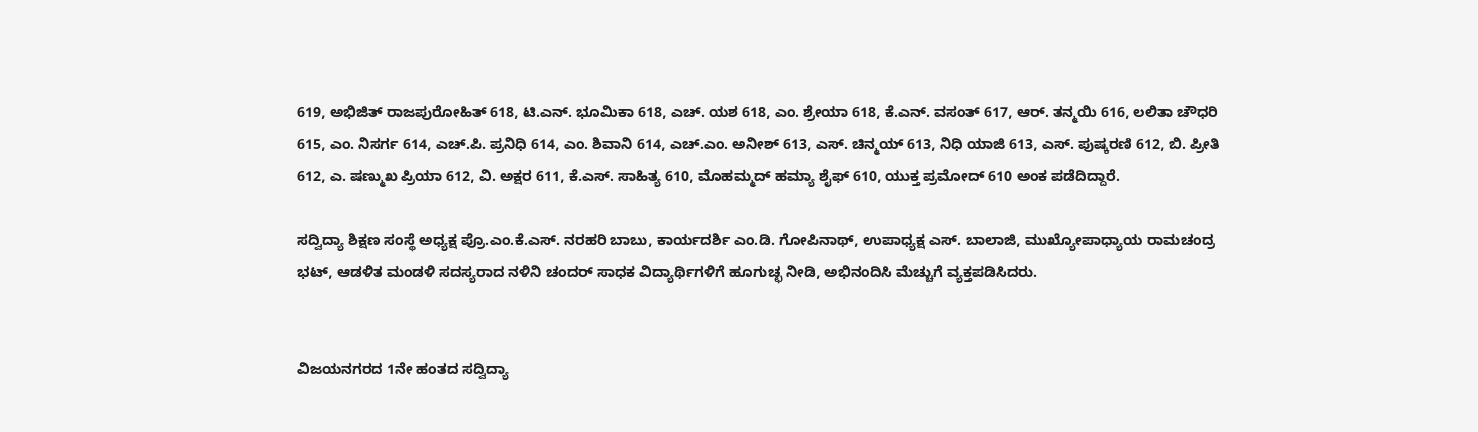619, ಅಭಿಜಿತ್ ರಾಜಪುರೋಹಿತ್ 618, ಟಿ.ಎನ್. ಭೂಮಿಕಾ 618, ಎಚ್. ಯಶ 618, ಎಂ. ಶ್ರೇಯಾ 618, ಕೆ.ಎನ್. ವಸಂತ್ 617, ಆರ್. ತನ್ಮಯಿ 616, ಲಲಿತಾ ಚೌಧರಿ 615, ಎಂ. ನಿಸರ್ಗ 614, ಎಚ್.ಪಿ. ಪ್ರನಿಧಿ 614, ಎಂ. ಶಿವಾನಿ 614, ಎಚ್.ಎಂ. ಅನೀಶ್ 613, ಎಸ್. ಚಿನ್ಮಯ್ 613, ನಿಧಿ ಯಾಜಿ 613, ಎಸ್. ಪುಷ್ಕರಣಿ 612, ಬಿ. ಪ್ರೀತಿ 612, ಎ. ಷಣ್ಮುಖ ಪ್ರಿಯಾ 612, ವಿ. ಅಕ್ಷರ 611, ಕೆ.ಎಸ್. ಸಾಹಿತ್ಯ 610, ಮೊಹಮ್ಮದ್ ಹಮ್ಯಾ ಶೈಫ್ 610, ಯುಕ್ತ ಪ್ರಮೋದ್ 610 ಅಂಕ ಪಡೆದಿದ್ದಾರೆ.

ಸದ್ವಿದ್ಯಾ ಶಿಕ್ಷಣ ಸಂಸ್ಥೆ ಅಧ್ಯಕ್ಷ ಪ್ರೊ.ಎಂ.ಕೆ.ಎಸ್. ನರಹರಿ ಬಾಬು, ಕಾರ್ಯದರ್ಶಿ ಎಂ.ಡಿ. ಗೋಪಿನಾಥ್, ಉಪಾಧ್ಯಕ್ಷ ಎಸ್. ಬಾಲಾಜಿ, ಮುಖ್ಯೋಪಾಧ್ಯಾಯ ರಾಮಚಂದ್ರ ಭಟ್, ಆಡಳಿತ ಮಂಡಳಿ ಸದಸ್ಯರಾದ ನಳಿನಿ ಚಂದರ್ ಸಾಧಕ ವಿದ್ಯಾರ್ಥಿಗಳಿಗೆ ಹೂಗುಚ್ಛ ನೀಡಿ, ಅಭಿನಂದಿಸಿ ಮೆಚ್ಚುಗೆ ವ್ಯಕ್ತಪಡಿಸಿದರು.


ವಿಜಯನಗರದ 1ನೇ ಹಂತದ ಸದ್ವಿದ್ಯಾ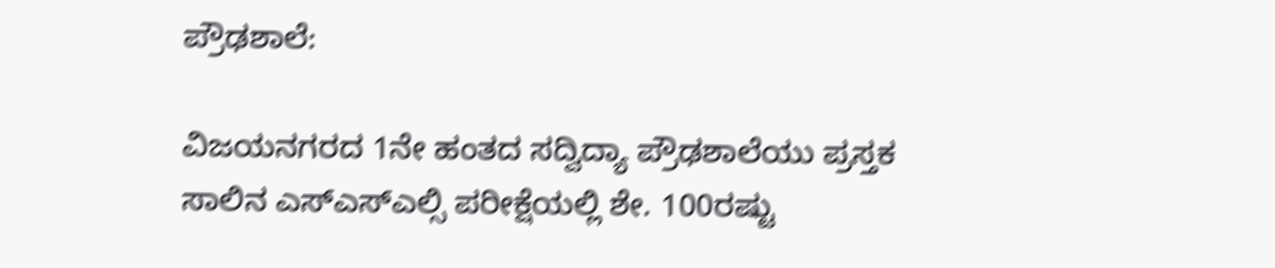ಪ್ರೌಢಶಾಲೆ:

ವಿಜಯನಗರದ 1ನೇ ಹಂತದ ಸದ್ವಿದ್ಯಾ ಪ್ರೌಢಶಾಲೆಯು ಪ್ರಸ್ತಕ ಸಾಲಿನ ಎಸ್ಎಸ್ಎಲ್ಸಿ ಪರೀಕ್ಷೆಯಲ್ಲಿ ಶೇ. 100ರಷ್ಟು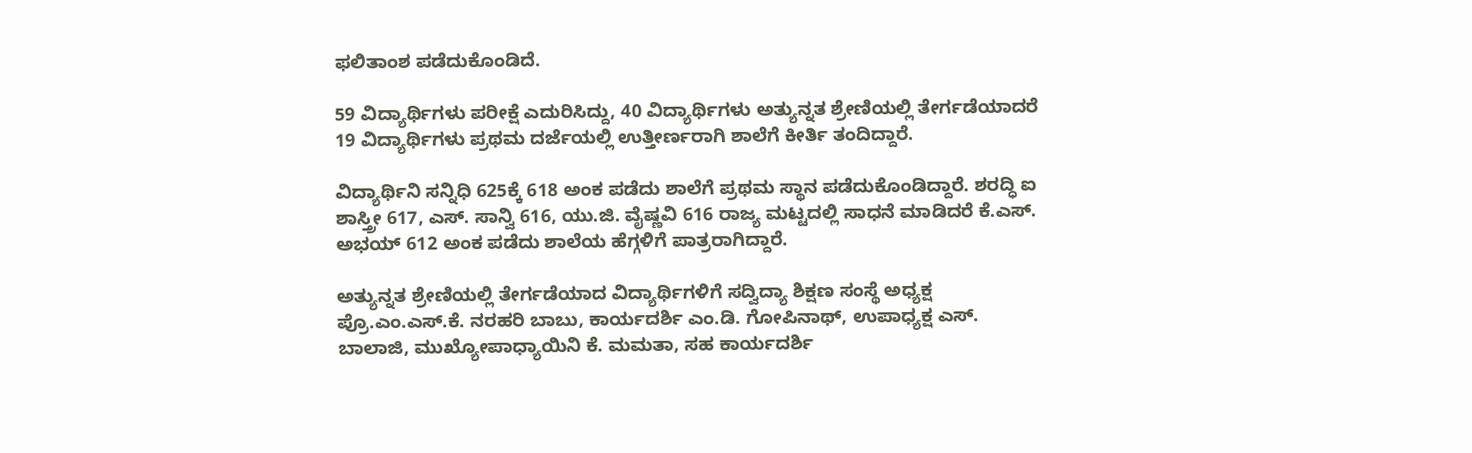ಫಲಿತಾಂಶ ಪಡೆದುಕೊಂಡಿದೆ.

59 ವಿದ್ಯಾರ್ಥಿಗಳು ಪರೀಕ್ಷೆ ಎದುರಿಸಿದ್ದು, 40 ವಿದ್ಯಾರ್ಥಿಗಳು ಅತ್ಯುನ್ನತ ಶ್ರೇಣಿಯಲ್ಲಿ ತೇರ್ಗಡೆಯಾದರೆ 19 ವಿದ್ಯಾರ್ಥಿಗಳು ಪ್ರಥಮ ದರ್ಜೆಯಲ್ಲಿ ಉತ್ತೀರ್ಣರಾಗಿ ಶಾಲೆಗೆ ಕೀರ್ತಿ ತಂದಿದ್ದಾರೆ.

ವಿದ್ಯಾರ್ಥಿನಿ ಸನ್ನಿಧಿ 625ಕ್ಕೆ 618 ಅಂಕ ಪಡೆದು ಶಾಲೆಗೆ ಪ್ರಥಮ ಸ್ಥಾನ ಪಡೆದುಕೊಂಡಿದ್ದಾರೆ. ಶರದ್ಧಿ ಐ ಶಾಸ್ತ್ರೀ 617, ಎಸ್. ಸಾನ್ವಿ 616, ಯು.ಜಿ. ವೈಷ್ಣವಿ 616 ರಾಜ್ಯ ಮಟ್ಟದಲ್ಲಿ ಸಾಧನೆ ಮಾಡಿದರೆ ಕೆ.ಎಸ್. ಅಭಯ್ 612 ಅಂಕ ಪಡೆದು ಶಾಲೆಯ ಹೆಗ್ಗಳಿಗೆ ಪಾತ್ರರಾಗಿದ್ದಾರೆ.

ಅತ್ಯುನ್ನತ ಶ್ರೇಣಿಯಲ್ಲಿ ತೇರ್ಗಡೆಯಾದ ವಿದ್ಯಾರ್ಥಿಗಳಿಗೆ ಸದ್ವಿದ್ಯಾ ಶಿಕ್ಷಣ ಸಂಸ್ಥೆ ಅಧ್ಯಕ್ಷ ಪ್ರೊ.ಎಂ.ಎಸ್.ಕೆ. ನರಹರಿ ಬಾಬು, ಕಾರ್ಯದರ್ಶಿ ಎಂ.ಡಿ. ಗೋಪಿನಾಥ್, ಉಪಾಧ್ಯಕ್ಷ ಎಸ್. ಬಾಲಾಜಿ, ಮುಖ್ಯೋಪಾಧ್ಯಾಯಿನಿ ಕೆ. ಮಮತಾ, ಸಹ ಕಾರ್ಯದರ್ಶಿ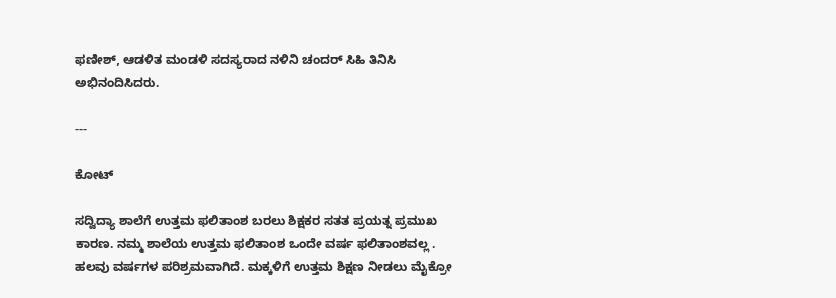ಫಣೀಶ್, ಆಡಳಿತ ಮಂಡಳಿ ಸದಸ್ಯರಾದ ನಳಿನಿ ಚಂದರ್ ಸಿಹಿ ತಿನಿಸಿ ಅಭಿನಂದಿಸಿದರು.

---

ಕೋಟ್

ಸದ್ವಿದ್ಯಾ ಶಾಲೆಗೆ ಉತ್ತಮ ಫಲಿತಾಂಶ ಬರಲು ಶಿಕ್ಷಕರ ಸತತ ಪ್ರಯತ್ನ ಪ್ರಮುಖ ಕಾರಣ. ನಮ್ಮ ಶಾಲೆಯ ಉತ್ತಮ ಫಲಿತಾಂಶ ಒಂದೇ ವರ್ಷ ಫಲಿತಾಂಶವಲ್ಲ . ಹಲವು ವರ್ಷಗಳ ಪರಿಶ್ರಮವಾಗಿದೆ. ಮಕ್ಕಳಿಗೆ ಉತ್ತಮ ಶಿಕ್ಷಣ ನೀಡಲು ಮೈಕ್ರೋ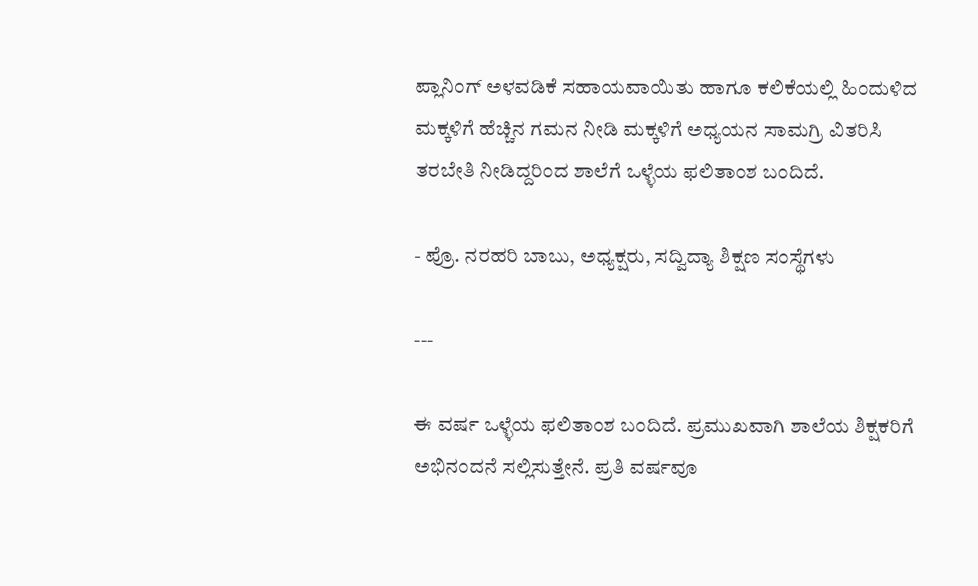ಪ್ಲಾನಿಂಗ್ ಅಳವಡಿಕೆ ಸಹಾಯವಾಯಿತು ಹಾಗೂ ಕಲಿಕೆಯಲ್ಲಿ ಹಿಂದುಳಿದ ಮಕ್ಕಳಿಗೆ ಹೆಚ್ಚಿನ ಗಮನ ನೀಡಿ ಮಕ್ಕಳಿಗೆ ಅಧ್ಯಯನ ಸಾಮಗ್ರಿ ವಿತರಿಸಿ ತರಬೇತಿ ನೀಡಿದ್ದರಿಂದ ಶಾಲೆಗೆ ಒಳ್ಳೆಯ ಫಲಿತಾಂಶ ಬಂದಿದೆ.

- ಪ್ರೊ. ನರಹರಿ ಬಾಬು, ಅಧ್ಯಕ್ಷರು, ಸದ್ವಿದ್ಯಾ ಶಿಕ್ಷಣ ಸಂಸ್ಥೆಗಳು

---

ಈ ವರ್ಷ ಒಳ್ಳೆಯ ಫಲಿತಾಂಶ ಬಂದಿದೆ. ಪ್ರಮುಖವಾಗಿ ಶಾಲೆಯ ಶಿಕ್ಷಕರಿಗೆ ಅಭಿನಂದನೆ ಸಲ್ಲಿಸುತ್ತೇನೆ. ಪ್ರತಿ ವರ್ಷವೂ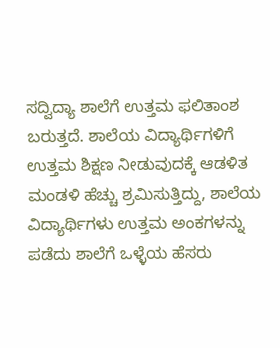ಸದ್ವಿದ್ಯಾ ಶಾಲೆಗೆ ಉತ್ತಮ ಫಲಿತಾಂಶ ಬರುತ್ತದೆ. ಶಾಲೆಯ ವಿದ್ಯಾರ್ಥಿಗಳಿಗೆ ಉತ್ತಮ ಶಿಕ್ಷಣ ನೀಡುವುದಕ್ಕೆ ಆಡಳಿತ ಮಂಡಳಿ ಹೆಚ್ಚು ಶ್ರಮಿಸುತ್ತಿದ್ದು, ಶಾಲೆಯ ವಿದ್ಯಾರ್ಥಿಗಳು ಉತ್ತಮ ಅಂಕಗಳನ್ನು ಪಡೆದು ಶಾಲೆಗೆ ಒಳ್ಳೆಯ ಹೆಸರು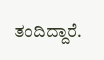ತಂದಿದ್ದಾರೆ.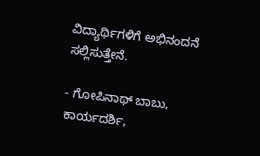ವಿದ್ಯಾರ್ಥಿಗಳಿಗೆ ಅಭಿನಂದನೆ ಸಲ್ಲಿಸುತ್ತೇನೆ.

- ಗೋಪಿನಾಥ್ ಬಾಬು, ಕಾರ್ಯದರ್ಶಿ,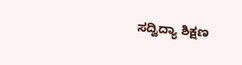ಸದ್ವಿದ್ಯಾ ಶಿಕ್ಷಣ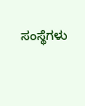ಸಂಸ್ಥೆಗಳು